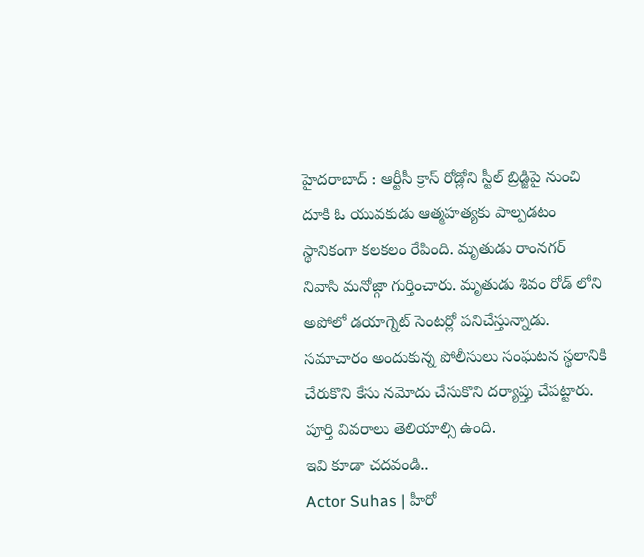హైదరాబాద్ : ఆర్టీసీ క్రాస్ రోడ్లోని స్టీల్ బ్రిడ్జిపై నుంచి దూకి ఓ యువకుడు ఆత్మహత్యకు పాల్పడటం స్థానికంగా కలకలం రేపింది. మృతుడు రాంనగర్ నివాసి మనోజ్గా గుర్తించారు. మృతుడు శివం రోడ్ లోని అపోలో డయాగ్నెట్ సెంటర్లో పనిచేస్తున్నాడు. సమాచారం అందుకున్న పోలీసులు సంఘటన స్థలానికి చేరుకొని కేసు నమోదు చేసుకొని దర్యాప్తు చేపట్టారు. పూర్తి వివరాలు తెలియాల్సి ఉంది.
ఇవి కూడా చదవండి..
Actor Suhas | హీరో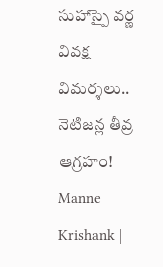సుహాస్పై వర్ణ వివక్ష విమర్శలు.. నెటిజన్ల తీవ్ర ఆగ్రహం!
Manne Krishank |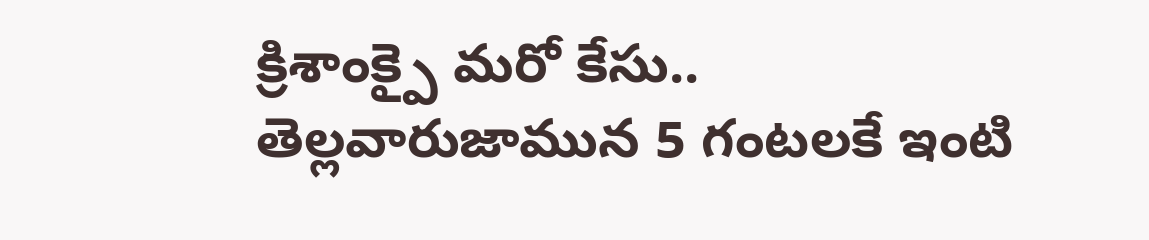క్రిశాంక్పై మరో కేసు.. తెల్లవారుజామున 5 గంటలకే ఇంటి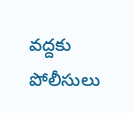వద్దకు పోలీసులు